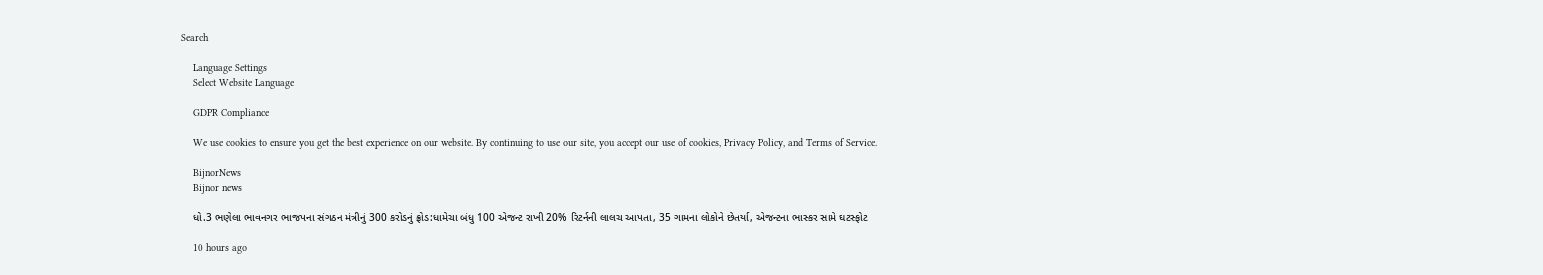Search

    Language Settings
    Select Website Language

    GDPR Compliance

    We use cookies to ensure you get the best experience on our website. By continuing to use our site, you accept our use of cookies, Privacy Policy, and Terms of Service.

    BijnorNews
    Bijnor news

    ધો.3 ભણેલા ભાવનગર ભાજપના સંગઠન મંત્રીનું 300 કરોડનું ફ્રોડ:ધામેચા બંધુ 100 એજન્ટ રાખી 20% રિટર્નની લાલચ આપતા, 35 ગામના લોકોને છેતર્યા, એજન્ટના ભાસ્કર સામે ઘટસ્ફોટ

    10 hours ago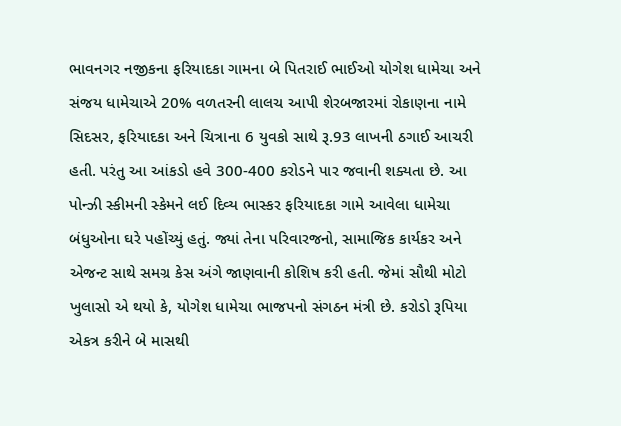ભાવનગર નજીકના ફરિયાદકા ગામના બે પિતરાઈ ભાઈઓ યોગેશ ધામેચા અને સંજય ધામેચાએ 20% વળતરની લાલચ આપી શેરબજારમાં રોકાણના નામે સિદસર, ફરિયાદકા અને ચિત્રાના 6 યુવકો સાથે રૂ.93 લાખની ઠગાઈ આચરી હતી. પરંતુ આ આંકડો હવે 300-400 કરોડને પાર જવાની શક્યતા છે. આ પોન્ઝી સ્કીમની સ્કેમને લઈ દિવ્ય ભાસ્કર ફરિયાદકા ગામે આવેલા ધામેચા બંધુઓના ઘરે પહોંચ્યું હતું. જ્યાં તેના પરિવારજનો, સામાજિક કાર્યકર અને એજન્ટ સાથે સમગ્ર કેસ અંગે જાણવાની કોશિષ કરી હતી. જેમાં સૌથી મોટો ખુલાસો એ થયો કે, યોગેશ ધામેચા ભાજપનો સંગઠન મંત્રી છે. કરોડો રૂપિયા એકત્ર કરીને બે માસથી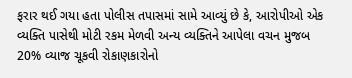ફરાર થઈ ગયા હતા પોલીસ તપાસમાં સામે આવ્યું છે કે, આરોપીઓ એક વ્યક્તિ પાસેથી મોટી રકમ મેળવી અન્ય વ્યક્તિને આપેલા વચન મુજબ 20% વ્યાજ ચૂકવી રોકાણકારોનો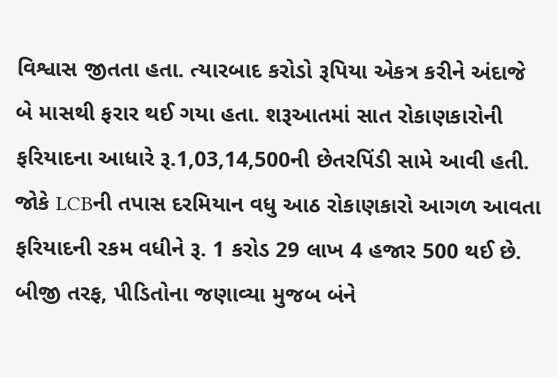વિશ્વાસ જીતતા હતા. ત્યારબાદ કરોડો રૂપિયા એકત્ર કરીને અંદાજે બે માસથી ફરાર થઈ ગયા હતા. શરૂઆતમાં સાત રોકાણકારોની ફરિયાદના આધારે રૂ.1,03,14,500ની છેતરપિંડી સામે આવી હતી. જોકે LCBની તપાસ દરમિયાન વધુ આઠ રોકાણકારો આગળ આવતા ફરિયાદની રકમ વધીને રૂ. 1 કરોડ 29 લાખ 4 હજાર 500 થઈ છે. બીજી તરફ, પીડિતોના જણાવ્યા મુજબ બંને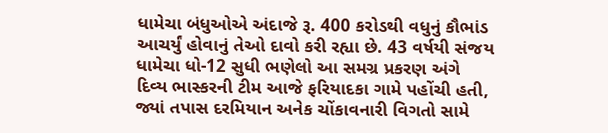ધામેચા બંધુઓએ અંદાજે રૂ. 400 કરોડથી વધુનું કૌભાંડ આચર્યું હોવાનું તેઓ દાવો કરી રહ્યા છે. 43 વર્ષયી સંજય ધામેચા ધો-12 સુધી ભણેલો આ સમગ્ર પ્રકરણ અંગે દિવ્ય ભાસ્કરની ટીમ આજે ફરિયાદકા ગામે પહોંચી હતી, જ્યાં તપાસ દરમિયાન અનેક ચોંકાવનારી વિગતો સામે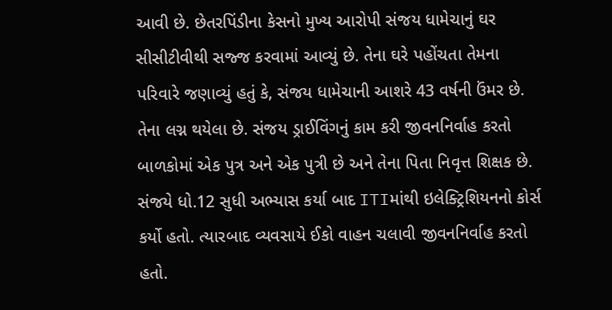આવી છે. છેતરપિંડીના કેસનો મુખ્ય આરોપી સંજય ધામેચાનું ઘર સીસીટીવીથી સજ્જ કરવામાં આવ્યું છે. તેના ઘરે પહોંચતા તેમના પરિવારે જણાવ્યું હતું કે, સંજય ધામેચાની આશરે 43 વર્ષની ઉંમર છે. તેના લગ્ન થયેલા છે. સંજય ડ્રાઈવિંગનું કામ કરી જીવનનિર્વાહ કરતો બાળકોમાં એક પુત્ર અને એક પુત્રી છે અને તેના પિતા નિવૃત્ત શિક્ષક છે. સંજયે ધો.12 સુધી અભ્યાસ કર્યા બાદ ITIમાંથી ઇલેક્ટ્રિશિયનનો કોર્સ કર્યો હતો. ત્યારબાદ વ્યવસાયે ઈકો વાહન ચલાવી જીવનનિર્વાહ કરતો હતો.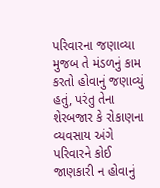પરિવારના જણાવ્યા મુજબ તે મંડળનું કામ કરતો હોવાનું જણાવ્યું હતું, પરંતુ તેના શેરબજાર કે રોકાણના વ્યવસાય અંગે પરિવારને કોઈ જાણકારી ન હોવાનું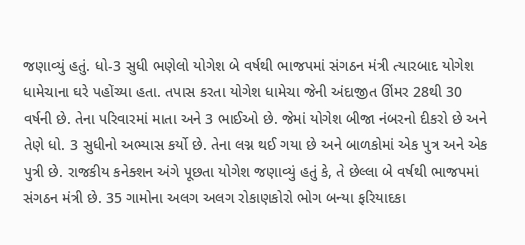જણાવ્યું હતું. ધો-3 સુધી ભણેલો યોગેશ બે વર્ષથી ભાજપમાં સંગઠન મંત્રી ત્યારબાદ યોગેશ ધામેચાના ઘરે પહોંચ્યા હતા. તપાસ કરતા યોગેશ ધામેચા જેની અંદાજીત ઊંમર 28થી 30 વર્ષની છે. તેના પરિવારમાં માતા અને 3 ભાઈઓ છે. જેમાં યોગેશ બીજા નંબરનો દીકરો છે અને તેણે ધો. 3 સુધીનો અભ્યાસ કર્યો છે. તેના લગ્ન થઈ ગયા છે અને બાળકોમાં એક પુત્ર અને એક પુત્રી છે. રાજકીય કનેક્શન અંગે પૂછતા યોગેશ જણાવ્યું હતું કે, તે છેલ્લા બે વર્ષથી ભાજપમાં સંગઠન મંત્રી છે. 35 ગામોના અલગ અલગ રોકાણકોરો ભોગ બન્યા ફરિયાદકા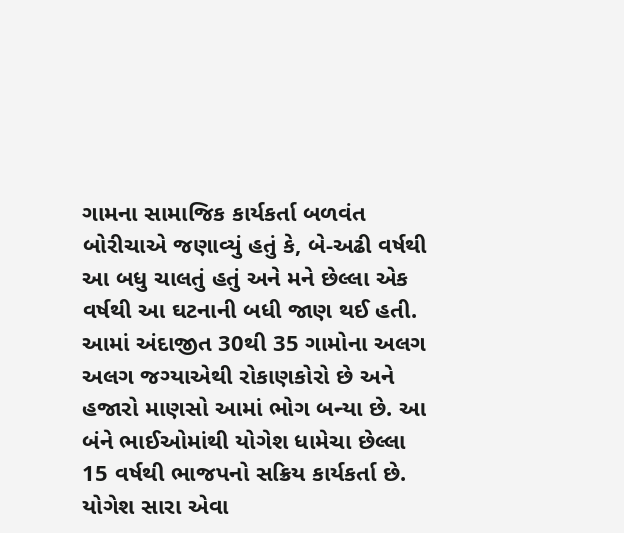ગામના સામાજિક કાર્યકર્તા બળવંત બોરીચાએ જણાવ્યું હતું કે, બે-અઢી વર્ષથી આ બધુ ચાલતું હતું અને મને છેલ્લા એક વર્ષથી આ ઘટનાની બધી જાણ થઈ હતી. આમાં અંદાજીત 30થી 35 ગામોના અલગ અલગ જગ્યાએથી રોકાણકોરો છે અને હજારો માણસો આમાં ભોગ બન્યા છે. આ બંને ભાઈઓમાંથી યોગેશ ધામેચા છેલ્લા 15 વર્ષથી ભાજપનો સક્રિય કાર્યકર્તા છે. યોગેશ સારા એવા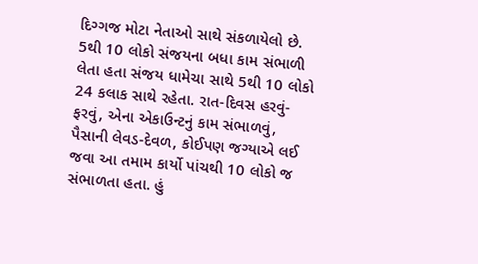દિગ્ગજ મોટા નેતાઓ સાથે સંકળાયેલો છે. 5થી 10 લોકો સંજયના બધા કામ સંભાળી લેતા હતા સંજય ધામેચા સાથે 5થી 10 લોકો 24 કલાક સાથે રહેતા. રાત-દિવસ હરવું-ફરવું, એના એકાઉન્ટનું કામ સંભાળવું, પૈસાની લેવડ-દેવળ, કોઈપણ જગ્યાએ લઈ જવા આ તમામ કાર્યો પાંચથી 10 લોકો જ સંભાળતા હતા. હું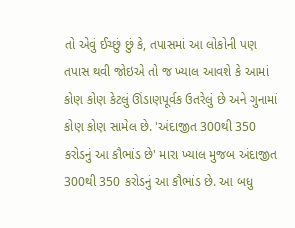તો એવું ઈચ્છું છું કે, તપાસમાં આ લોકોની પણ તપાસ થવી જોઇએ તો જ ખ્યાલ આવશે કે આમાં કોણ કોણ કેટલું ઊંડાણપૂર્વક ઉતરેલું છે અને ગુનામાં કોણ કોણ સામેલ છે. 'અંદાજીત 300થી 350 કરોડનું આ કૌભાંડ છે' મારા ખ્યાલ મુજબ અંદાજીત 300થી 350 કરોડનું આ કૌભાંડ છે. આ બધુ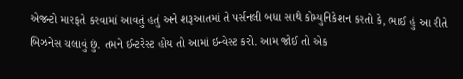એજન્ટો મારફતે કરવામાં આવતું હતું અને શરૂઆતમાં તે પર્સનલી બધા સાથે કોમ્યુનિકેશન કરતો કે, ભાઈ હું આ રીતે બિઝનેસ ચલાવું છું. તમને ઈન્ટરેસ્ટ હોય તો આમાં ઇન્વેસ્ટ કરો. આમ જોઈ તો એક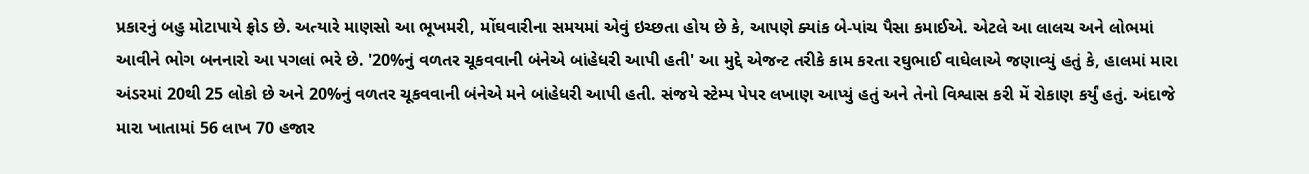પ્રકારનું બહુ મોટાપાયે ફ્રોડ છે. અત્યારે માણસો આ ભૂખમરી, મોંઘવારીના સમયમાં એવું ઇચ્છતા હોય છે કે, આપણે ક્યાંક બે-પાંચ પૈસા કમાઈએ. એટલે આ લાલચ અને લોભમાં આવીને ભોગ બનનારો આ પગલાં ભરે છે. '20%નું વળતર ચૂકવવાની બંનેએ બાંહેધરી આપી હતી' આ મુદ્દે એજન્ટ તરીકે કામ કરતા રઘુભાઈ વાઘેલાએ જણાવ્યું હતું કે, હાલમાં મારા અંડરમાં 20થી 25 લોકો છે અને 20%નું વળતર ચૂકવવાની બંનેએ મને બાંહેધરી આપી હતી. સંજયે સ્ટેમ્પ પેપર લખાણ આપ્યું હતું અને તેનો વિશ્વાસ કરી મેં રોકાણ કર્યું હતું. અંદાજે મારા ખાતામાં 56 લાખ 70 હજાર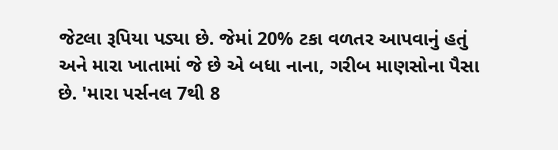જેટલા રૂપિયા પડ્યા છે. જેમાં 20% ટકા વળતર આપવાનું હતું અને મારા ખાતામાં જે છે એ બધા નાના, ગરીબ માણસોના પૈસા છે. 'મારા પર્સનલ 7થી 8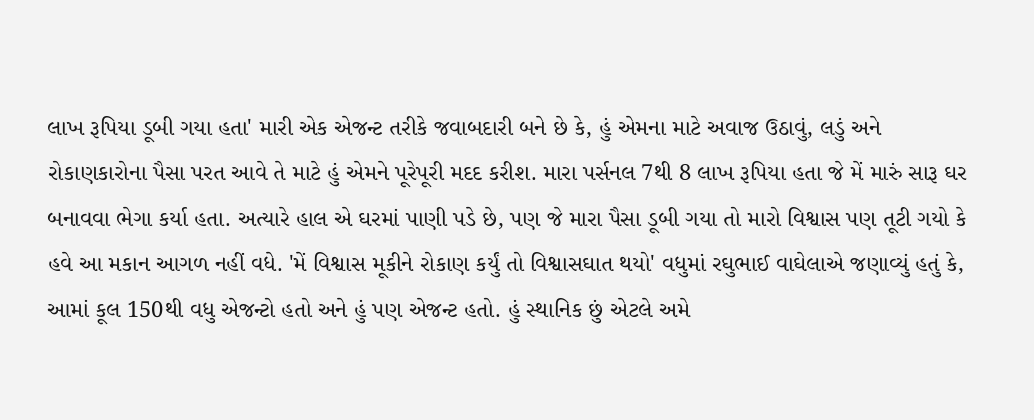લાખ રૂપિયા ડૂબી ગયા હતા' મારી એક એજન્ટ તરીકે જવાબદારી બને છે કે, હું એમના માટે અવાજ ઉઠાવું, લડું અને રોકાણકારોના પૈસા પરત આવે તે માટે હું એમને પૂરેપૂરી મદદ કરીશ. મારા પર્સનલ 7થી 8 લાખ રૂપિયા હતા જે મેં મારું સારૂ ઘર બનાવવા ભેગા કર્યા હતા. અત્યારે હાલ એ ઘરમાં પાણી પડે છે, પણ જે મારા પૈસા ડૂબી ગયા તો મારો વિશ્વાસ પણ તૂટી ગયો કે હવે આ મકાન આગળ નહીં વધે. 'મેં વિશ્વાસ મૂકીને રોકાણ કર્યું તો વિશ્વાસઘાત થયો' વધુમાં રઘુભાઈ વાઘેલાએ જણાવ્યું હતું કે, આમાં કૂલ 150થી વધુ એજન્ટો હતો અને હું પણ એજન્ટ હતો. હું સ્થાનિક છું એટલે અમે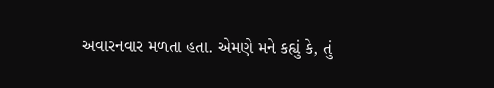અવારનવાર મળતા હતા. એમણે મને કહ્યું કે, તું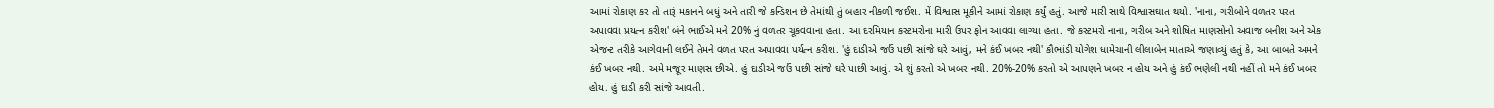આમાં રોકાણ કર તો તારૂં મકાનને બધું અને તારી જે કન્ડિશન છે તેમાંથી તું બહાર નીકળી જઈશ. મેં વિશ્વાસ મૂકીને આમાં રોકાણ કર્યું હતું. આજે મારી સાથે વિશ્વાસઘાત થયો. 'નાના, ગરીબોને વળતર પરત અપાવવા પ્રયત્ન કરીશ' બંને ભાઈએ મને 20% નું વળતર ચૂકવવાના હતા. આ દરમિયાન કસ્ટમરોના મારી ઉપર ફોન આવવા લાગ્યા હતા. જે કસ્ટમરો નાના, ગરીબ અને શોષિત માણસોનો અવાજ બનીશ અને એક એજન્ટ તરીકે આગેવાની લઈને તેમને વળત પરત અપાવવા પર્યત્ન કરીશ. 'હું દાડીએ જઉં પછી સાંજે ઘરે આવું, મને કંઈ ખબર નથી' કૌભાંડી યોગેશ ધામેચાની લીલાબેન માતાએ જણાવ્યું હતું કે, આ બાબતે અમને કંઈ ખબર નથી. અમે મજૂર માણસ છીએ. હું દાડીએ જઉં પછી સાંજે ઘરે પાછી આવું. એ શું કરતો એ ખબર નથી. 20%-20% કરતો એ આપણને ખબર ન હોય અને હું કંઈ ભણેલી નથી નહીં તો મને કંઈ ખબર હોય. હું દાડી કરી સાંજે આવતી.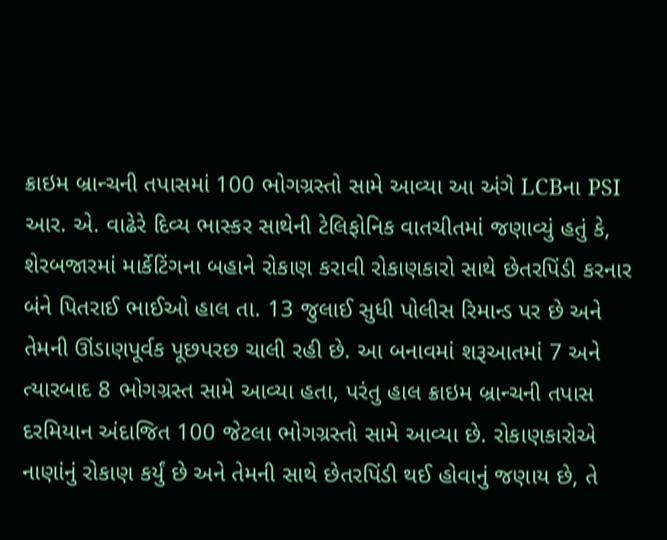ક્રાઇમ બ્રાન્ચની તપાસમાં 100 ભોગગ્રસ્તો સામે આવ્યા આ અંગે LCBના PSI આર. એ. વાઢેરે દિવ્ય ભાસ્કર સાથેની ટેલિફોનિક વાતચીતમાં જણાવ્યું હતું કે, શેરબજારમાં માર્કેટિંગના બહાને રોકાણ કરાવી રોકાણકારો સાથે છેતરપિંડી કરનાર બંને પિતરાઈ ભાઈઓ હાલ તા. 13 જુલાઈ સુધી પોલીસ રિમાન્ડ પર છે અને તેમની ઊંડાણપૂર્વક પૂછપરછ ચાલી રહી છે. આ બનાવમાં શરૂઆતમાં 7 અને ત્યારબાદ 8 ભોગગ્રસ્ત સામે આવ્યા હતા, પરંતુ હાલ ક્રાઇમ બ્રાન્ચની તપાસ દરમિયાન અંદાજિત 100 જેટલા ભોગગ્રસ્તો સામે આવ્યા છે. રોકાણકારોએ નાણાંનું રોકાણ કર્યું છે અને તેમની સાથે છેતરપિંડી થઈ હોવાનું જણાય છે, તે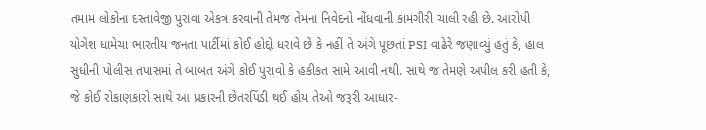તમામ લોકોના દસ્તાવેજી પુરાવા એકત્ર કરવાની તેમજ તેમના નિવેદનો નોંધવાની કામગીરી ચાલી રહી છે. આરોપી યોગેશ ધામેચા ભારતીય જનતા પાર્ટીમાં કોઈ હોદ્દો ધરાવે છે કે નહીં તે અંગે પૂછતાં PSI વાઢેરે જણાવ્યું હતું કે, હાલ સુધીની પોલીસ તપાસમાં તે બાબત અંગે કોઈ પુરાવો કે હકીકત સામે આવી નથી. સાથે જ તેમણે અપીલ કરી હતી કે, જે કોઈ રોકાણકારો સાથે આ પ્રકારની છેતરપિંડી થઈ હોય તેઓ જરૂરી આધાર-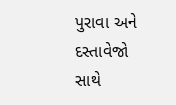પુરાવા અને દસ્તાવેજો સાથે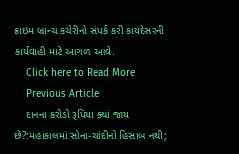ક્રાઇમ બ્રાન્ચ કચેરીનો સંપર્ક કરી કાયદેસરની કાર્યવાહી માટે આગળ આવે.
    Click here to Read More
    Previous Article
    દાનના કરોડો રૂપિયા ક્યાં જાય છે?:મહાકાલમાં સોના-ચાંદીનો હિસાબ નથી;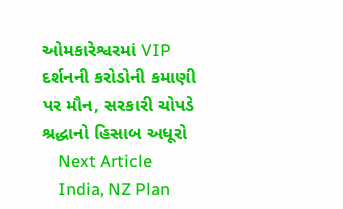ઓમકારેશ્વરમાં VIP દર્શનની કરોડોની કમાણી પર મૌન, સરકારી ચોપડે શ્રદ્ધાનો હિસાબ અધૂરો
    Next Article
    India, NZ Plan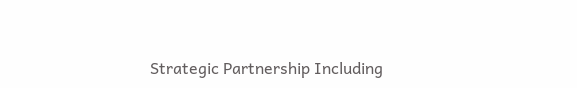Strategic Partnership Including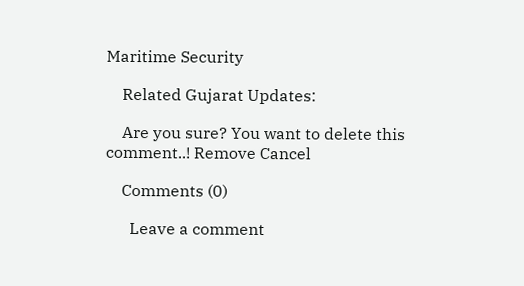Maritime Security

    Related Gujarat Updates:

    Are you sure? You want to delete this comment..! Remove Cancel

    Comments (0)

      Leave a comment